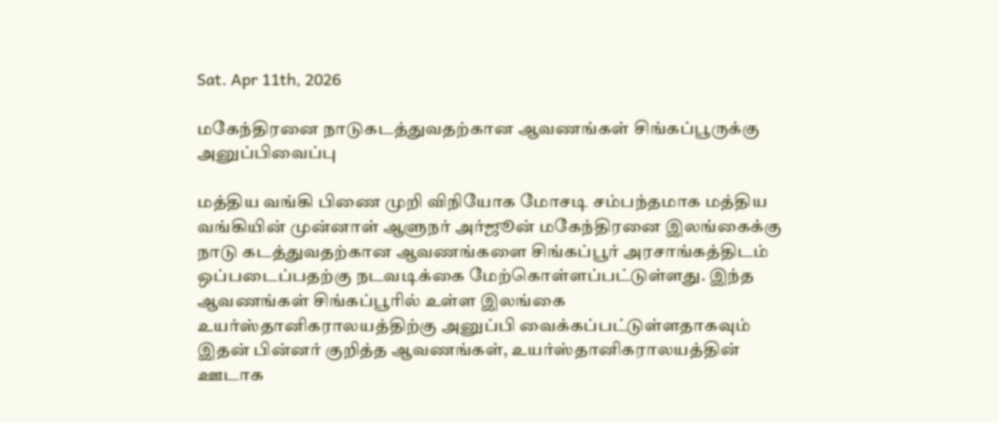Sat. Apr 11th, 2026

மகேந்திரனை நாடுகடத்துவதற்கான ஆவணங்கள் சிங்கப்பூருக்கு அனுப்பிவைப்பு

மத்திய வங்கி பிணை முறி விநியோக மோசடி சம்பந்தமாக மத்திய வங்கியின் முன்னாள் ஆளுநர் அர்ஜூன் மகேந்திரனை இலங்கைக்கு நாடு கடத்துவதற்கான ஆவணங்களை சிங்கப்பூர் அரசாங்கத்திடம் ஒப்படைப்பதற்கு நடவடிக்கை மேற்கொள்ளப்பட்டுள்ளது. இந்த ஆவணங்கள் சிங்கப்பூாில் உள்ள இலங்கை
உயர்ஸ்தானிகராலயத்திற்கு அனுப்பி வைக்கப்பட்டுள்ளதாகவும் இதன் பின்னர் குறித்த ஆவணங்கள், உயர்ஸ்தானிகராலயத்தின் ஊடாக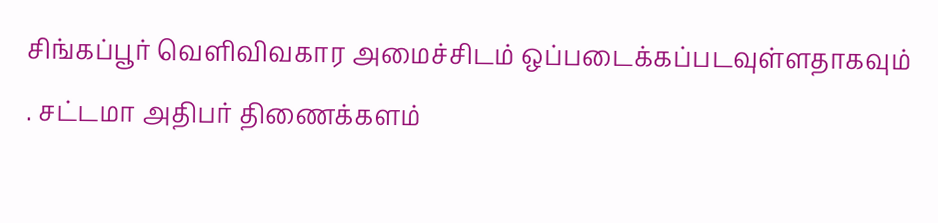சிங்கப்பூர் வெளிவிவகார அமைச்சிடம் ஒப்படைக்கப்படவுள்ளதாகவும் . சட்டமா அதிபர் திணைக்களம்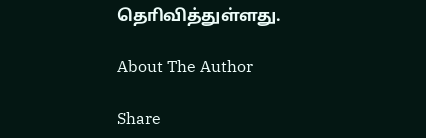தொிவித்துள்ளது.

About The Author

Share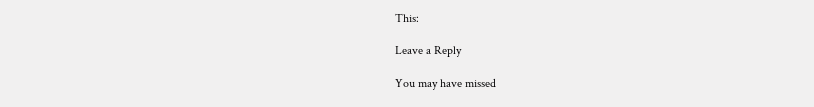This:

Leave a Reply

You may have missed